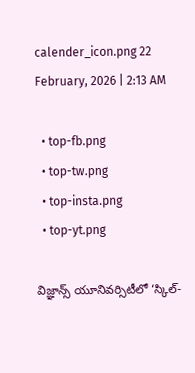calender_icon.png 22 February, 2026 | 2:13 AM

  • top-fb.png
  • top-tw.png
  • top-insta.png
  • top-yt.png

విజ్ఞాన్స్ యూనివర్సిటీలో ‘స్కిల్-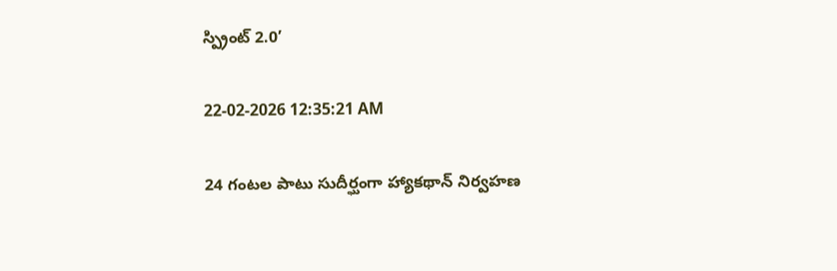స్ప్రింట్ 2.0’

22-02-2026 12:35:21 AM

24 గంటల పాటు సుదీర్ఘంగా హ్యాకథాన్ నిర్వహణ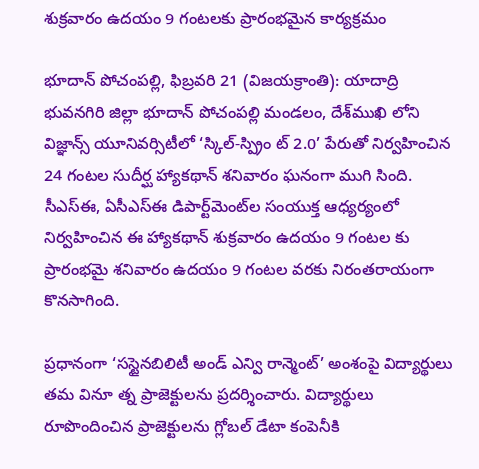శుక్రవారం ఉదయం 9 గంటలకు ప్రారంభమైన కార్యక్రమం

భూదాన్ పోచంపల్లి, ఫిబ్రవరి 21 (విజయక్రాంతి): యాదాద్రి భువనగిరి జిల్లా భూదాన్ పోచంపల్లి మండలం, దేశ్‌ముఖి లోని విజ్ఞాన్స్ యూనివర్సిటీలో ‘స్కిల్-స్ప్రిం ట్ 2.0’ పేరుతో నిర్వహించిన 24 గంటల సుదీర్ఘ హ్యాకథాన్ శనివారం ఘనంగా ముగి సింది. సీఎస్‌ఈ, ఏసీఎస్‌ఈ డిపార్ట్‌మెంట్‌ల సంయుక్త ఆధ్యర్యంలో నిర్వహించిన ఈ హ్యాకథాన్ శుక్రవారం ఉదయం 9 గంటల కు ప్రారంభమై శనివారం ఉదయం 9 గంటల వరకు నిరంతరాయంగా కొనసాగింది.

ప్రధానంగా ‘సస్టైనబిలిటీ అండ్ ఎన్వి రాన్మెంట్’ అంశంపై విద్యార్థులు తమ వినూ త్న ప్రాజెక్టులను ప్రదర్శించారు. విద్యార్థులు రూపొందించిన ప్రాజెక్టులను గ్లోబల్ డేటా కంపెనీకి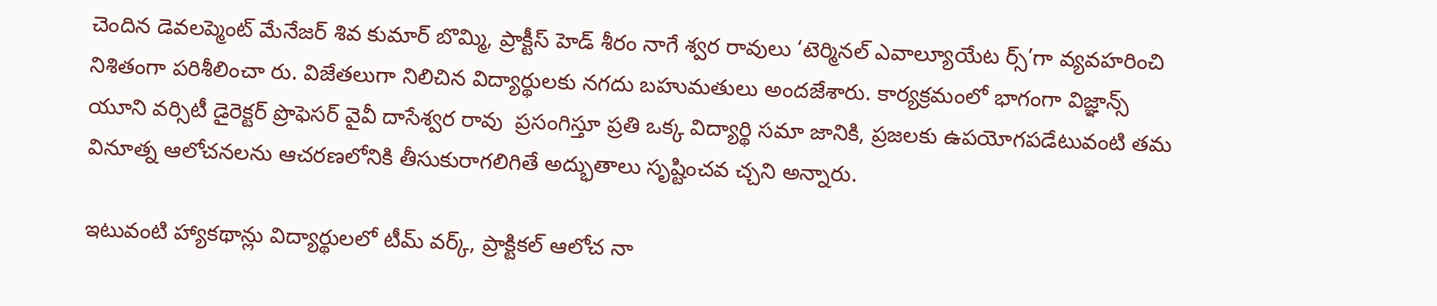చెందిన డెవలప్మెంట్ మేనేజర్ శివ కుమార్ బొమ్మి, ప్రాక్టీస్ హెడ్ శీరం నాగే శ్వర రావులు ‘టెర్మినల్ ఎవాల్యూయేట ర్స్’గా వ్యవహరించి నిశితంగా పరిశీలించా రు. విజేతలుగా నిలిచిన విద్యార్థులకు నగదు బహుమతులు అందజేశారు. కార్యక్రమంలో భాగంగా విజ్ఞాన్స్ యూని వర్సిటీ డైరెక్టర్ ప్రొఫెసర్ వైవీ దాసేశ్వర రావు  ప్రసంగిస్తూ ప్రతి ఒక్క విద్యార్థి సమా జానికి, ప్రజలకు ఉపయోగపడేటువంటి తమ వినూత్న ఆలోచనలను ఆచరణలోనికి తీసుకురాగలిగితే అద్భుతాలు సృష్టించవ చ్చని అన్నారు.

ఇటువంటి హ్యాకథాన్లు విద్యార్థులలో టీమ్ వర్క్, ప్రాక్టికల్ ఆలోచ నా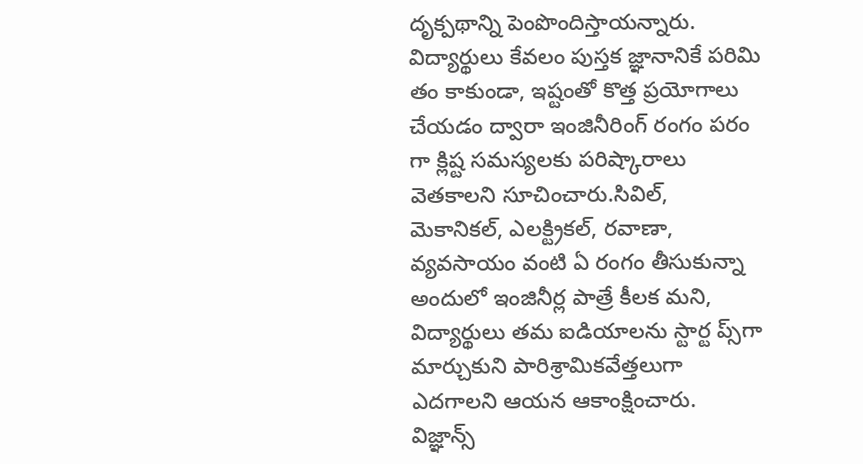దృక్పథాన్ని పెంపొందిస్తాయన్నారు. విద్యార్థులు కేవలం పుస్తక జ్ఞానానికే పరిమి తం కాకుండా, ఇష్టంతో కొత్త ప్రయోగాలు చేయడం ద్వారా ఇంజినీరింగ్ రంగం పరం గా క్లిష్ట సమస్యలకు పరిష్కారాలు వెతకాలని సూచించారు.సివిల్, మెకానికల్, ఎలక్ట్రికల్, రవాణా, వ్యవసాయం వంటి ఏ రంగం తీసుకున్నా అందులో ఇంజినీర్ల పాత్రే కీలక మని, విద్యార్థులు తమ ఐడియాలను స్టార్ట ప్స్‌గా మార్చుకుని పారిశ్రామికవేత్తలుగా ఎదగాలని ఆయన ఆకాంక్షించారు. విజ్ఞాన్స్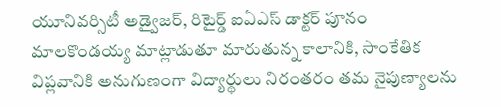యూనివర్సిటీ అడ్వైజర్, రిటైర్డ్ ఐఏఎస్ డాక్టర్ పూనం మాలకొండయ్య మాట్లాడుతూ మారుతున్న కాలానికి, సాంకేతిక విప్లవానికి అనుగుణంగా విద్యార్థులు నిరంతరం తమ నైపుణ్యాలను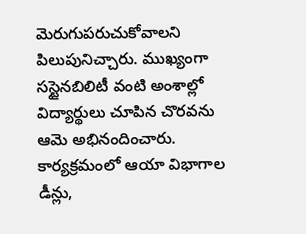మెరుగుపరుచుకోవాలని పిలుపునిచ్చారు. ముఖ్యంగా సస్టైనబిలిటీ వంటి అంశాల్లో విద్యార్థులు చూపిన చొరవను ఆమె అభినందించారు. కార్యక్రమంలో ఆయా విభాగాల డీన్లు,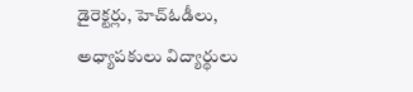డైరెక్టర్లు, హెచ్‌ఓడీలు, అధ్యాపకులు విద్యార్థులు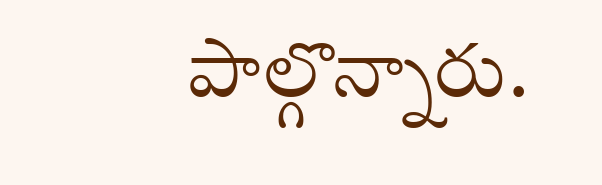పాల్గొన్నారు.